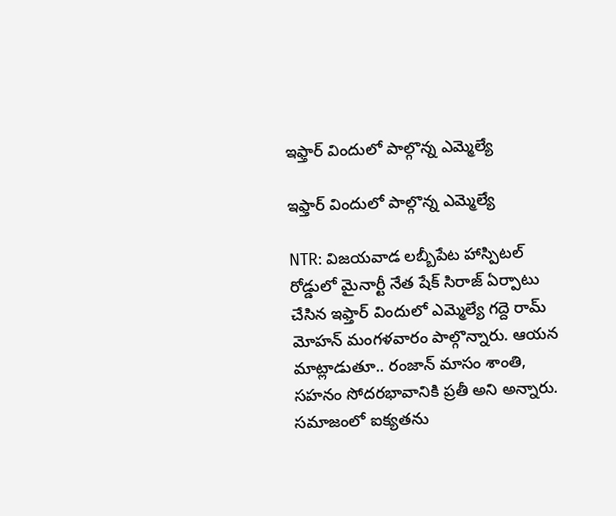ఇఫ్తార్ విందులో పాల్గొన్న ఎమ్మెల్యే

ఇఫ్తార్ విందులో పాల్గొన్న ఎమ్మెల్యే

NTR: విజయవాడ లబ్బీపేట హాస్పిటల్ రోడ్డులో మైనార్టీ నేత షేక్ సిరాజ్ ఏర్పాటు చేసిన ఇఫ్తార్ విందులో ఎమ్మెల్యే గద్దె రామ్ మోహన్ మంగళవారం పాల్గొన్నారు. ఆయన మాట్లాడుతూ.. రంజాన్ మాసం శాంతి, సహనం సోదరభావానికి ప్రతీ అని అన్నారు. సమాజంలో ఐక్యతను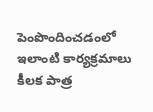పెంపొందించడంలో ఇలాంటి కార్యక్రమాలు కీలక పాత్ర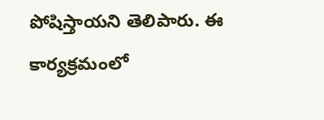పోషిస్తాయని తెలిపారు. ఈ కార్యక్రమంలో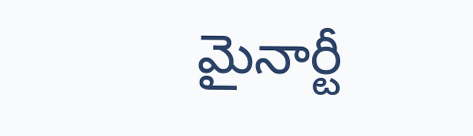మైనార్టీ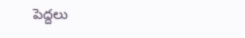పెద్దలు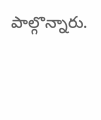పాల్గొన్నారు.